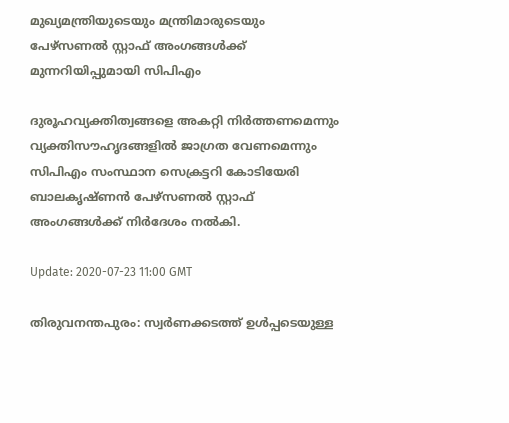മുഖ്യമന്ത്രിയുടെയും മന്ത്രിമാരുടെയും പേഴ്സണൽ സ്റ്റാഫ് അംഗങ്ങൾക്ക് മുന്നറിയിപ്പുമായി സിപിഎം

ദുരൂഹവ്യക്തിത്വങ്ങളെ അകറ്റി നിർത്തണമെന്നും വ്യക്തിസൗഹൃദങ്ങളിൽ ജാഗ്രത വേണമെന്നും സിപിഎം സംസ്ഥാന സെക്രട്ടറി കോടിയേരി ബാലകൃഷ്ണൻ പേഴ്സണൽ സ്റ്റാഫ് അംഗങ്ങൾക്ക് നിർദേശം നൽകി.

Update: 2020-07-23 11:00 GMT

തിരുവനന്തപുരം: സ്വർണക്കടത്ത് ഉൾപ്പടെയുള്ള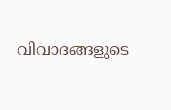വിവാദങ്ങളുടെ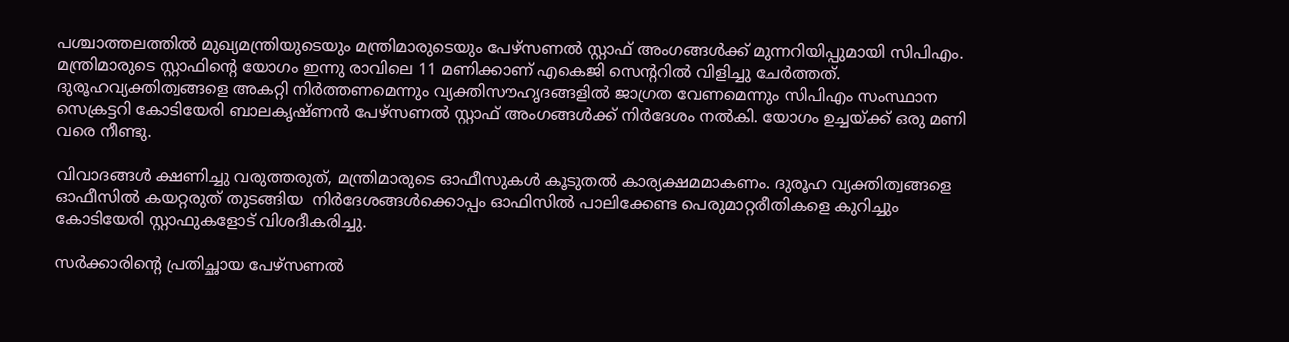പശ്ചാത്തലത്തിൽ മുഖ്യമന്ത്രിയുടെയും മന്ത്രിമാരുടെയും പേഴ്സണൽ സ്റ്റാഫ് അംഗങ്ങൾക്ക് മുന്നറിയിപ്പുമായി സിപിഎം. മന്ത്രിമാരുടെ സ്റ്റാഫിന്റെ യോഗം ഇന്നു രാവിലെ 11 മണിക്കാണ് എകെജി സെന്ററിൽ വിളിച്ചു ചേർത്തത്. ദുരൂഹവ്യക്തിത്വങ്ങളെ അകറ്റി നിർത്തണമെന്നും വ്യക്തിസൗഹൃദങ്ങളിൽ ജാഗ്രത വേണമെന്നും സിപിഎം സംസ്ഥാന സെക്രട്ടറി കോടിയേരി ബാലകൃഷ്ണൻ പേഴ്സണൽ സ്റ്റാഫ് അംഗങ്ങൾക്ക് നിർദേശം നൽകി. യോഗം ഉച്ചയ്ക്ക് ഒരു മണി വരെ നീണ്ടു.

വിവാദങ്ങൾ ക്ഷണിച്ചു വരുത്തരുത്, മന്ത്രിമാരുടെ ഓഫീസുകൾ കൂടുതൽ കാര്യക്ഷമമാകണം. ദുരൂഹ വ്യക്തിത്വങ്ങളെ ഓഫീസിൽ കയറ്റരുത് തുടങ്ങിയ  നിർദേശങ്ങൾക്കൊപ്പം ഓഫിസിൽ പാലിക്കേണ്ട പെരുമാറ്റരീതികളെ കുറിച്ചും കോടിയേരി സ്റ്റാഫുകളോട് വിശദീകരിച്ചു.

സർക്കാരിന്റെ പ്രതിച്ഛായ പേഴ്സണൽ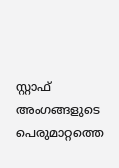സ്റ്റാഫ് അംഗങ്ങളുടെ പെരുമാറ്റത്തെ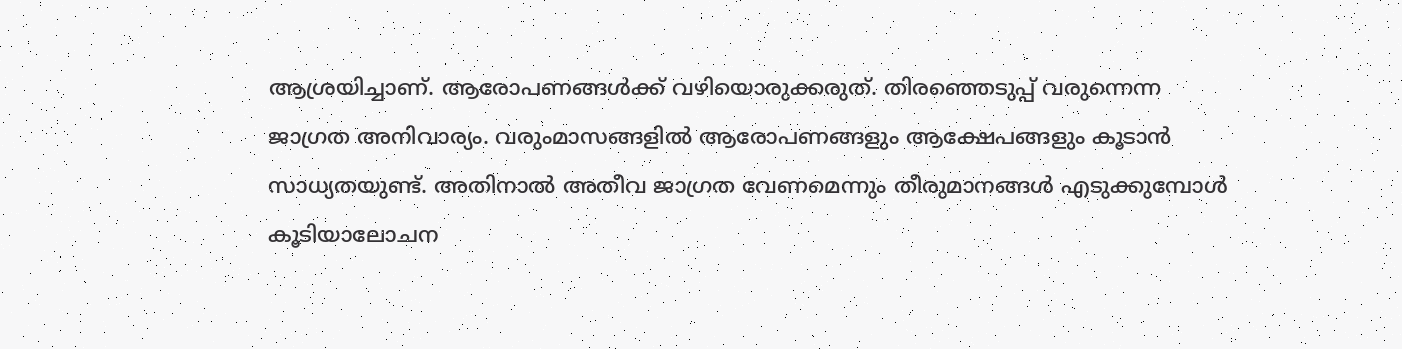ആശ്രയിച്ചാണ്. ആരോപണങ്ങൾക്ക് വഴിയൊരുക്കരുത്. തിരഞ്ഞെടുപ്പ് വരുന്നെന്ന ജാഗ്രത അനിവാര്യം. വരുംമാസങ്ങളിൽ ആരോപണങ്ങളും ആക്ഷേപങ്ങളും കൂടാൻ സാധ്യതയുണ്ട്. അതിനാൽ അതീവ ജാഗ്രത വേണമെന്നും തീരുമാനങ്ങൾ എടുക്കുമ്പോൾ കൂടിയാലോചന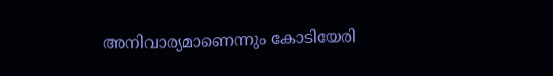അനിവാര്യമാണെന്നും കോടിയേരി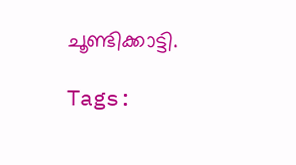ചൂണ്ടിക്കാട്ടി.

Tags: